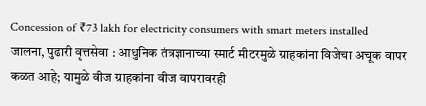Concession of ₹73 lakh for electricity consumers with smart meters installed
जालना, पुढारी वृत्तसेवा : आधुनिक तंत्रज्ञानाच्या स्मार्ट मीटरमुळे ग्राहकांना विजेचा अचूक वापर कळत आहे; यामुळे वीज ग्राहकांना वीज वापरावरही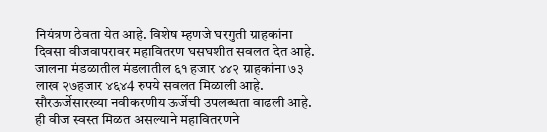नियंत्रण ठेवता येत आहे. विशेष म्हणजे घरगुती ग्राहकांना दिवसा वीजवापरावर महावितरण घसघशीत सवलत देत आहे. जालना मंडळातील मंडलातील ६१ हजार ४४२ ग्राहकांना ७३ लाख २७हजार ४६४4 रुपये सवलत मिळाली आहे.
सौरऊर्जेसारख्या नवीकरणीय ऊर्जेची उपलब्धता वाढली आहे. ही वीज स्वस्त मिळत असल्याने महावितरणने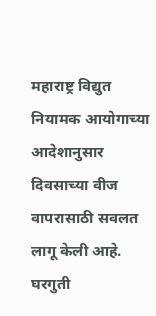महाराष्ट्र विद्युत नियामक आयोगाच्या आदेशानुसार दिवसाच्या वीज वापरासाठी सवलत लागू केली आहे. घरगुती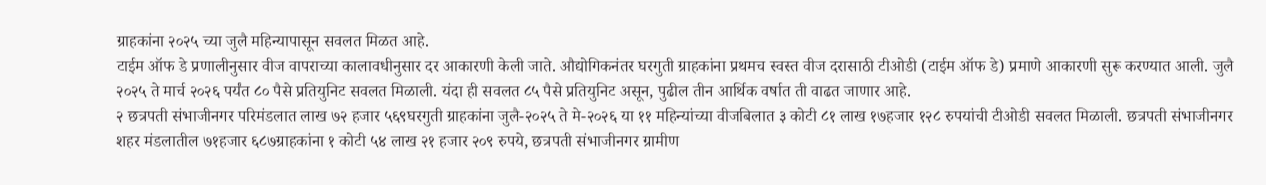ग्राहकांना २०२५ च्या जुलै महिन्यापासून सवलत मिळत आहे.
टाईम ऑफ डे प्रणालीनुसार वीज वापराच्या कालावधीनुसार दर आकारणी केली जाते. औद्योगिकनंतर घरगुती ग्राहकांना प्रथमच स्वस्त वीज दरासाठी टीओडी (टाईम ऑफ डे) प्रमाणे आकारणी सुरू करण्यात आली. जुलै २०२५ ते मार्च २०२६ पर्यंत ८० पैसे प्रतियुनिट सवलत मिळाली. यंदा ही सवलत ८५ पैसे प्रतियुनिट असून, पुढील तीन आर्थिक वर्षात ती वाढत जाणार आहे.
२ छत्रपती संभाजीनगर परिमंडलात लाख ७२ हजार ५६९घरगुती ग्राहकांना जुलै-२०२५ ते मे-२०२६ या ११ महिन्यांच्या वीजबिलात ३ कोटी ८१ लाख १७हजार १२८ रुपयांची टीओडी सवलत मिळाली. छत्रपती संभाजीनगर शहर मंडलातील ७१हजार ६८७ग्राहकांना १ कोटी ५४ लाख २१ हजार २०९ रुपये, छत्रपती संभाजीनगर ग्रामीण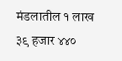मंडलातील १ लाख ३९ हजार ४४०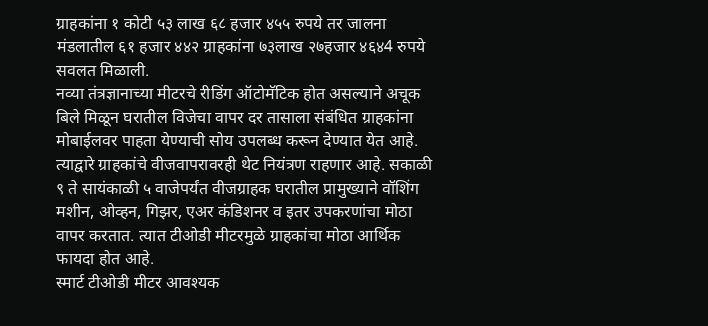ग्राहकांना १ कोटी ५३ लाख ६८ हजार ४५५ रुपये तर जालना मंडलातील ६१ हजार ४४२ ग्राहकांना ७३लाख २७हजार ४६४4 रुपये सवलत मिळाली.
नव्या तंत्रज्ञानाच्या मीटरचे रीडिंग ऑटोमॅटिक होत असल्याने अचूक बिले मिळून घरातील विजेचा वापर दर तासाला संबंधित ग्राहकांना मोबाईलवर पाहता येण्याची सोय उपलब्ध करून देण्यात येत आहे. त्याद्वारे ग्राहकांचे वीजवापरावरही थेट नियंत्रण राहणार आहे. सकाळी ९ ते सायंकाळी ५ वाजेपर्यंत वीजग्राहक घरातील प्रामुख्याने वॉशिंग मशीन, ओव्हन, गिझर, एअर कंडिशनर व इतर उपकरणांचा मोठा वापर करतात. त्यात टीओडी मीटरमुळे ग्राहकांचा मोठा आर्थिक फायदा होत आहे.
स्मार्ट टीओडी मीटर आवश्यक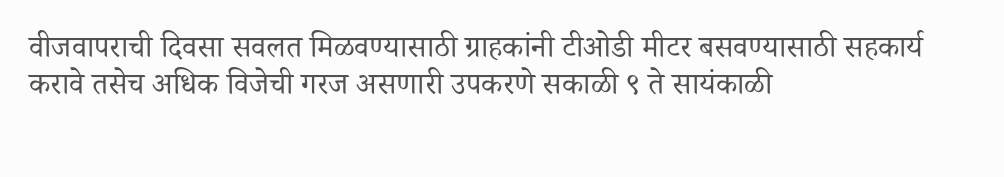वीजवापराची दिवसा सवलत मिळवण्यासाठी ग्राहकांनी टीओडी मीटर बसवण्यासाठी सहकार्य करावे तसेच अधिक विजेची गरज असणारी उपकरणे सकाळी ९ ते सायंकाळी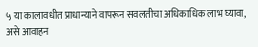५ या कालावधीत प्राधान्याने वापरून सवलतीचा अधिकाधिक लाभ घ्यावा, असे आवाहन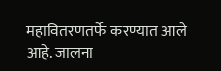महावितरणतर्फे करण्यात आले आहे. जालना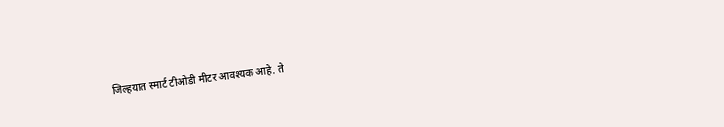जिल्हयात स्मार्ट टीओडी मीटर आवश्यक आहे. ते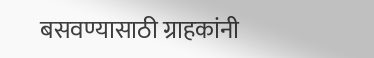बसवण्यासाठी ग्राहकांनी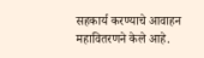सहकार्य करण्याचे आवाहन महावितरणने केले आहे.